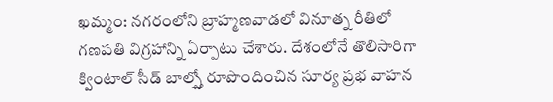ఖమ్మం: నగరంలోని బ్రాహ్మణవాడలో వినూత్న రీతిలో గణపతి విగ్రహాన్ని ఏర్పాటు చేశారు. దేశంలోనే తొలిసారిగా క్వింటాల్ సీడ్ బాల్స్తో రూపొందించిన సూర్య ప్రభ వాహన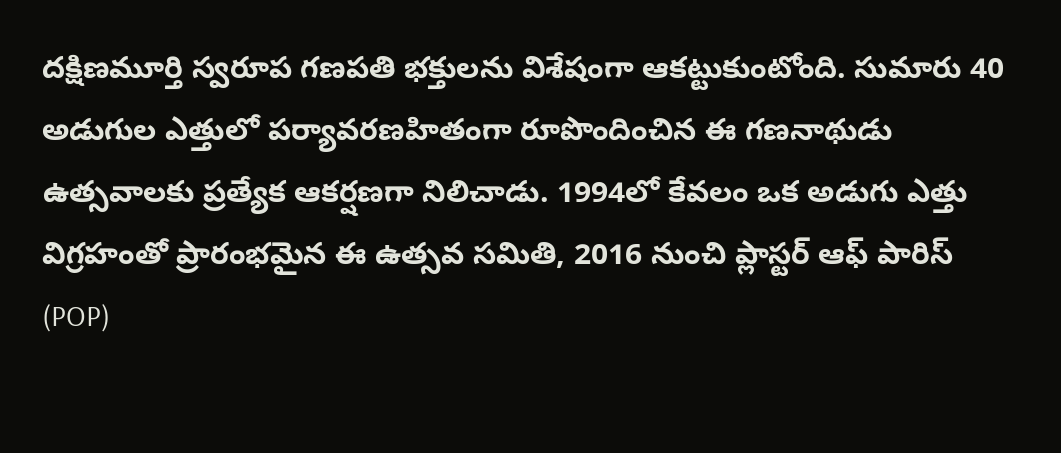దక్షిణమూర్తి స్వరూప గణపతి భక్తులను విశేషంగా ఆకట్టుకుంటోంది. సుమారు 40 అడుగుల ఎత్తులో పర్యావరణహితంగా రూపొందించిన ఈ గణనాథుడు ఉత్సవాలకు ప్రత్యేక ఆకర్షణగా నిలిచాడు. 1994లో కేవలం ఒక అడుగు ఎత్తు విగ్రహంతో ప్రారంభమైన ఈ ఉత్సవ సమితి, 2016 నుంచి ప్లాస్టర్ ఆఫ్ పారిస్ (POP)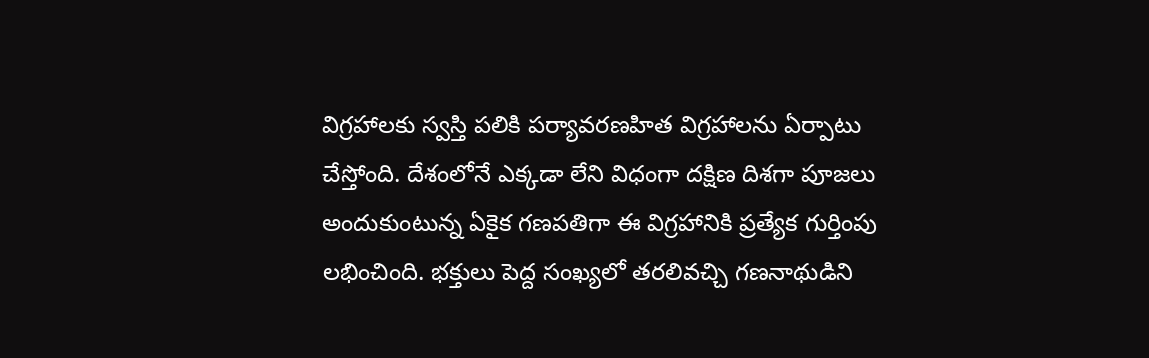విగ్రహాలకు స్వస్తి పలికి పర్యావరణహిత విగ్రహాలను ఏర్పాటు చేస్తోంది. దేశంలోనే ఎక్కడా లేని విధంగా దక్షిణ దిశగా పూజలు అందుకుంటున్న ఏకైక గణపతిగా ఈ విగ్రహానికి ప్రత్యేక గుర్తింపు లభించింది. భక్తులు పెద్ద సంఖ్యలో తరలివచ్చి గణనాథుడిని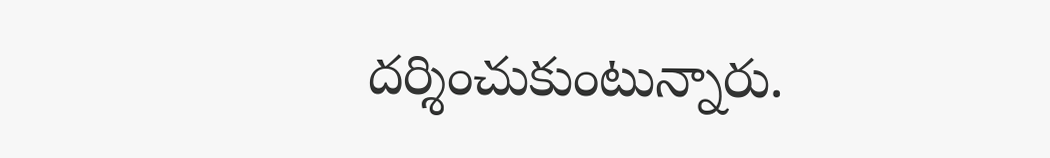దర్శించుకుంటున్నారు.